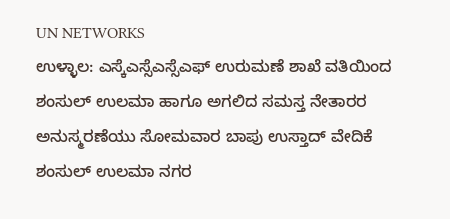UN NETWORKS
ಉಳ್ಳಾಲ: ಎಸ್ಕೆಎಸ್ಸೆಎಸ್ಸೆಎಫ್ ಉರುಮಣೆ ಶಾಖೆ ವತಿಯಿಂದ ಶಂಸುಲ್ ಉಲಮಾ ಹಾಗೂ ಅಗಲಿದ ಸಮಸ್ತ ನೇತಾರರ ಅನುಸ್ಮರಣೆಯು ಸೋಮವಾರ ಬಾಪು ಉಸ್ತಾದ್ ವೇದಿಕೆ ಶಂಸುಲ್ ಉಲಮಾ ನಗರ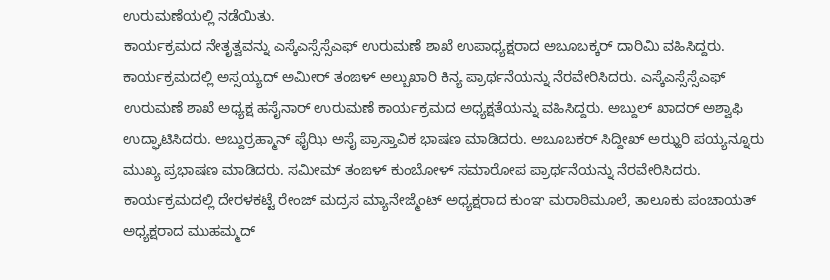ಉರುಮಣೆಯಲ್ಲಿ ನಡೆಯಿತು.
ಕಾರ್ಯಕ್ರಮದ ನೇತೃತ್ವವನ್ನು ಎಸ್ಕೆಎಸ್ಸೆಸ್ಸೆಎಫ್ ಉರುಮಣೆ ಶಾಖೆ ಉಪಾಧ್ಯಕ್ಷರಾದ ಅಬೂಬಕ್ಕರ್ ದಾರಿಮಿ ವಹಿಸಿದ್ದರು. ಕಾರ್ಯಕ್ರಮದಲ್ಲಿ ಅಸ್ಸಯ್ಯದ್ ಅಮೀರ್ ತಂಙಳ್ ಅಲ್ಬುಖಾರಿ ಕಿನ್ಯ ಪ್ರಾರ್ಥನೆಯನ್ನು ನೆರವೇರಿಸಿದರು. ಎಸ್ಕೆಎಸ್ಸೆಸ್ಸೆಎಫ್ ಉರುಮಣೆ ಶಾಖೆ ಅಧ್ಯಕ್ಷ ಹಸೈನಾರ್ ಉರುಮಣೆ ಕಾರ್ಯಕ್ರಮದ ಅಧ್ಯಕ್ಷತೆಯನ್ನು ವಹಿಸಿದ್ದರು. ಅಬ್ದುಲ್ ಖಾದರ್ ಅಶ್ವಾಫಿ ಉದ್ಘಾಟಿಸಿದರು. ಅಬ್ದುರ್ರಹ್ಮಾನ್ ಫೈಝಿ ಅಸೈ ಪ್ರಾಸ್ತಾವಿಕ ಭಾಷಣ ಮಾಡಿದರು. ಅಬೂಬಕರ್ ಸಿದ್ದೀಖ್ ಅಝ್ಹರಿ ಪಯ್ಯನ್ನೂರು ಮುಖ್ಯ ಪ್ರಭಾಷಣ ಮಾಡಿದರು. ಸಮೀಮ್ ತಂಙಳ್ ಕುಂಬೋಳ್ ಸಮಾರೋಪ ಪ್ರಾರ್ಥನೆಯನ್ನು ನೆರವೇರಿಸಿದರು.
ಕಾರ್ಯಕ್ರಮದಲ್ಲಿ ದೇರಳಕಟ್ಟೆ ರೇಂಜ್ ಮದ್ರಸ ಮ್ಯಾನೇಜ್ಮೆಂಟ್ ಅಧ್ಯಕ್ಷರಾದ ಕುಂಞ ಮರಾಠಿಮೂಲೆ, ತಾಲೂಕು ಪಂಚಾಯತ್ ಅಧ್ಯಕ್ಷರಾದ ಮುಹಮ್ಮದ್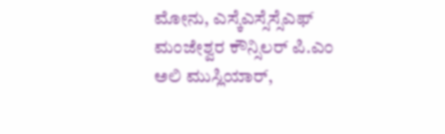ಮೋನು, ಎಸ್ಕೆಎಸ್ಸೆಸ್ಸೆಎಫ್ ಮಂಜೇಶ್ವರ ಕೌನ್ಸಿಲರ್ ಪಿ.ಎಂ ಅಲಿ ಮುಸ್ಲಿಯಾರ್,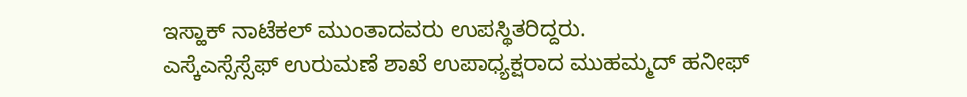ಇಸ್ಹಾಕ್ ನಾಟೆಕಲ್ ಮುಂತಾದವರು ಉಪಸ್ಥಿತರಿದ್ದರು.
ಎಸ್ಕೆಎಸ್ಸೆಸ್ಸೆಫ್ ಉರುಮಣೆ ಶಾಖೆ ಉಪಾಧ್ಯಕ್ಷರಾದ ಮುಹಮ್ಮದ್ ಹನೀಫ್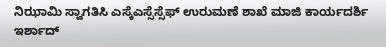ನಿಝಾಮಿ ಸ್ವಾಗತಿಸಿ ಎಸ್ಕೆಎಸ್ಸೆಸ್ಸೆಫ್ ಉರುಮಣೆ ಶಾಖೆ ಮಾಜಿ ಕಾರ್ಯದರ್ಶಿ ಇರ್ಶಾದ್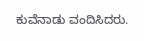ಕುವೆನಾಡು ವಂದಿಸಿದರು.